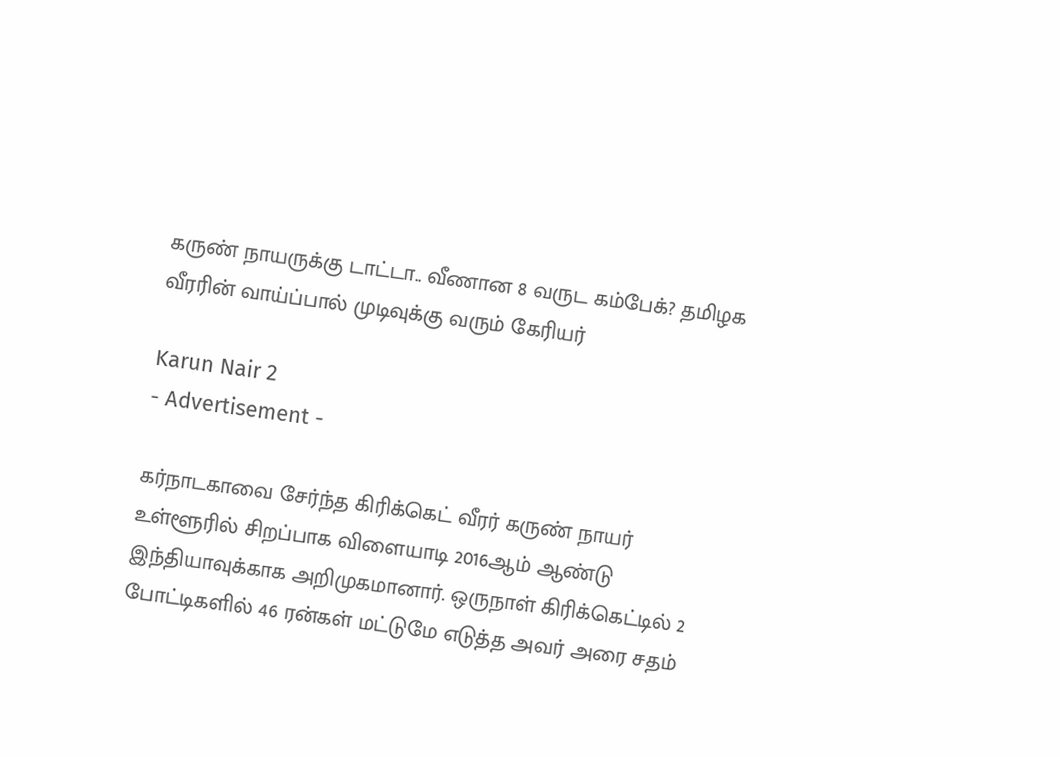கருண் நாயருக்கு டாட்டா.. வீணான 8 வருட கம்பேக்? தமிழக வீரரின் வாய்ப்பால் முடிவுக்கு வரும் கேரியர்

Karun Nair 2
- Advertisement -

கர்நாடகாவை சேர்ந்த கிரிக்கெட் வீரர் கருண் நாயர் உள்ளூரில் சிறப்பாக விளையாடி 2016ஆம் ஆண்டு இந்தியாவுக்காக அறிமுகமானார். ஒருநாள் கிரிக்கெட்டில் 2 போட்டிகளில் 46 ரன்கள் மட்டுமே எடுத்த அவர் அரை சதம்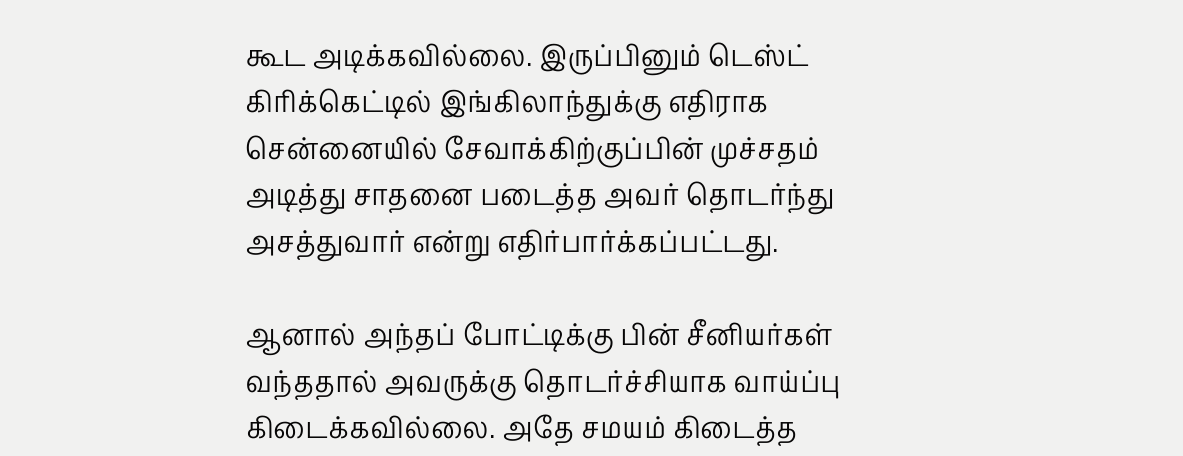கூட அடிக்கவில்லை. இருப்பினும் டெஸ்ட் கிரிக்கெட்டில் இங்கிலாந்துக்கு எதிராக சென்னையில் சேவாக்கிற்குப்பின் முச்சதம் அடித்து சாதனை படைத்த அவர் தொடர்ந்து அசத்துவார் என்று எதிர்பார்க்கப்பட்டது.

ஆனால் அந்தப் போட்டிக்கு பின் சீனியர்கள் வந்ததால் அவருக்கு தொடர்ச்சியாக வாய்ப்பு கிடைக்கவில்லை. அதே சமயம் கிடைத்த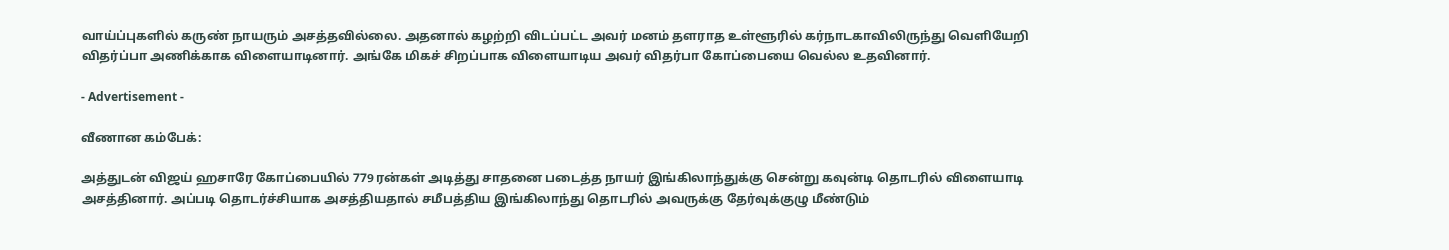வாய்ப்புகளில் கருண் நாயரும் அசத்தவில்லை. அதனால் கழற்றி விடப்பட்ட அவர் மனம் தளராத உள்ளூரில் கர்நாடகாவிலிருந்து வெளியேறி விதர்ப்பா அணிக்காக விளையாடினார். அங்கே மிகச் சிறப்பாக விளையாடிய அவர் விதர்பா கோப்பையை வெல்ல உதவினார்.

- Advertisement -

வீணான கம்பேக்:

அத்துடன் விஜய் ஹசாரே கோப்பையில் 779 ரன்கள் அடித்து சாதனை படைத்த நாயர் இங்கிலாந்துக்கு சென்று கவுன்டி தொடரில் விளையாடி அசத்தினார். அப்படி தொடர்ச்சியாக அசத்தியதால் சமீபத்திய இங்கிலாந்து தொடரில் அவருக்கு தேர்வுக்குழு மீண்டும்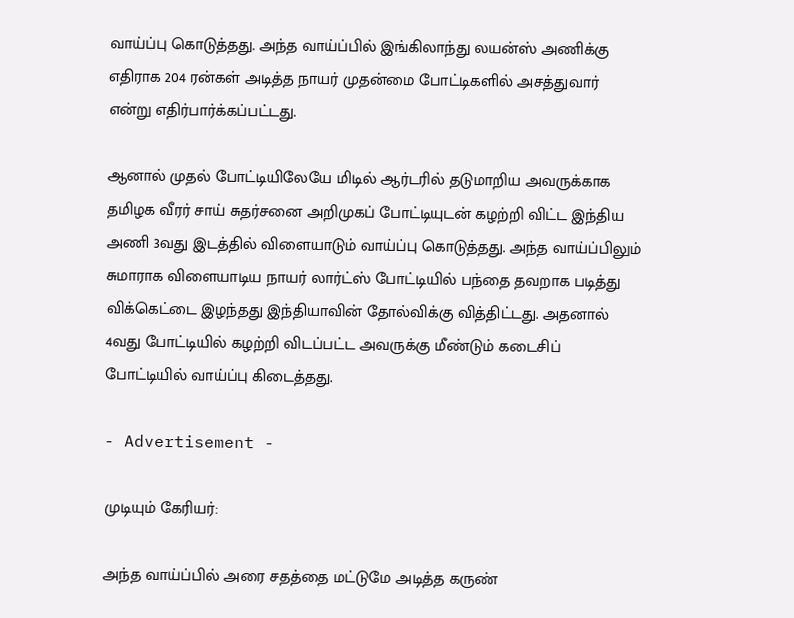வாய்ப்பு கொடுத்தது. அந்த வாய்ப்பில் இங்கிலாந்து லயன்ஸ் அணிக்கு எதிராக 204 ரன்கள் அடித்த நாயர் முதன்மை போட்டிகளில் அசத்துவார் என்று எதிர்பார்க்கப்பட்டது.

ஆனால் முதல் போட்டியிலேயே மிடில் ஆர்டரில் தடுமாறிய அவருக்காக தமிழக வீரர் சாய் சுதர்சனை அறிமுகப் போட்டியுடன் கழற்றி விட்ட இந்திய அணி 3வது இடத்தில் விளையாடும் வாய்ப்பு கொடுத்தது. அந்த வாய்ப்பிலும் சுமாராக விளையாடிய நாயர் லார்ட்ஸ் போட்டியில் பந்தை தவறாக படித்து விக்கெட்டை இழந்தது இந்தியாவின் தோல்விக்கு வித்திட்டது. அதனால் 4வது போட்டியில் கழற்றி விடப்பட்ட அவருக்கு மீண்டும் கடைசிப் போட்டியில் வாய்ப்பு கிடைத்தது.

- Advertisement -

முடியும் கேரியர்:

அந்த வாய்ப்பில் அரை சதத்தை மட்டுமே அடித்த கருண்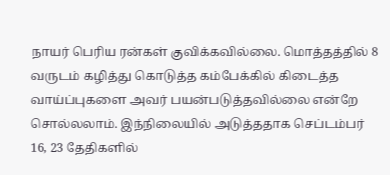நாயர் பெரிய ரன்கள் குவிக்கவில்லை. மொத்தத்தில் 8 வருடம் கழித்து கொடுத்த கம்பேக்கில் கிடைத்த வாய்ப்புகளை அவர் பயன்படுத்தவில்லை என்றே சொல்லலாம். இந்நிலையில் அடுத்ததாக செப்டம்பர் 16, 23 தேதிகளில்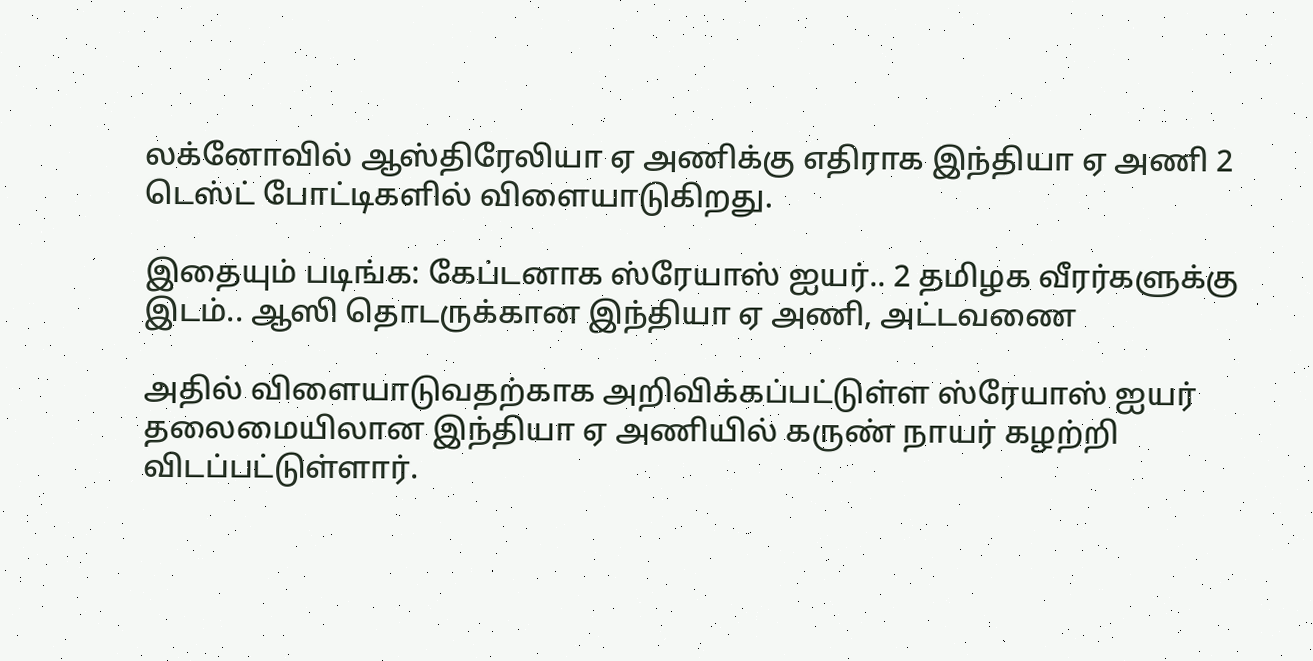லக்னோவில் ஆஸ்திரேலியா ஏ அணிக்கு எதிராக இந்தியா ஏ அணி 2 டெஸ்ட் போட்டிகளில் விளையாடுகிறது.

இதையும் படிங்க: கேப்டனாக ஸ்ரேயாஸ் ஐயர்.. 2 தமிழக வீரர்களுக்கு இடம்.. ஆஸி தொடருக்கான இந்தியா ஏ அணி, அட்டவணை

அதில் விளையாடுவதற்காக அறிவிக்கப்பட்டுள்ள ஸ்ரேயாஸ் ஐயர் தலைமையிலான இந்தியா ஏ அணியில் கருண் நாயர் கழற்றி விடப்பட்டுள்ளார்.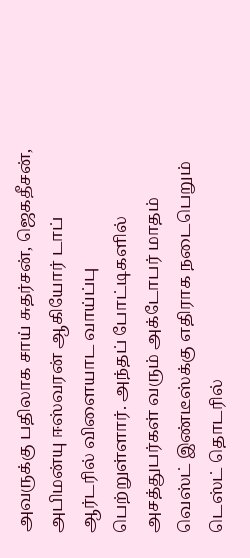அவருக்கு பதிலாக சாய் சுதர்சன், ஜெகதீசன், அபிமன்யு ஈஸ்வரன் ஆகியோர் டாப் ஆர்டரில் விளையாட வாய்ப்பு பெற்றுள்ளார். அந்தப் போட்டிகளில் அசத்துபர்கள் வரும் அக்டோபர் மாதம் வெஸ்ட் இண்டீஸ்க்கு எதிராக நடைபெறும் டெஸ்ட் தொடரில்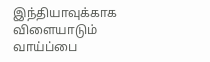இந்தியாவுக்காக விளையாடும் வாய்ப்பை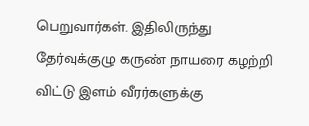பெறுவார்கள். இதிலிருந்து தேர்வுக்குழு கருண் நாயரை கழற்றி விட்டு இளம் வீரர்களுக்கு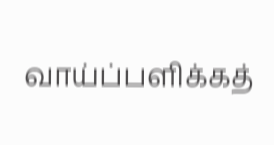வாய்ப்பளிக்கத்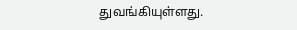துவங்கியுள்ளது.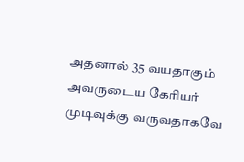அதனால் 35 வயதாகும் அவருடைய கேரியர் முடிவுக்கு வருவதாகவே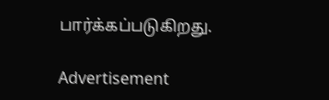பார்க்கப்படுகிறது.

Advertisement